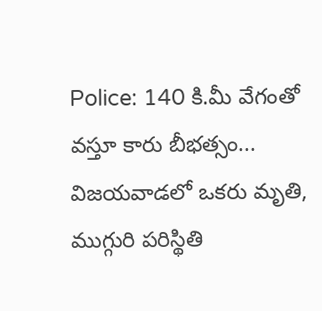Police: 140 కి.మీ వేగంతో వస్తూ కారు బీభత్సం... విజయవాడలో ఒకరు మృతి, ముగ్గురి పరిస్థితి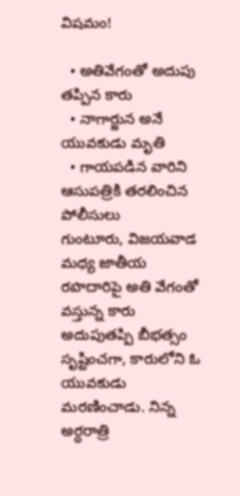విషమం!

  • అతివేగంతో అదుపు తప్పిన కారు
  • నాగార్జున అనే యువకుడు మృతి
  • గాయపడిన వారిని ఆసుపత్రికి తరలించిన పోలీసులు
గుంటూరు, విజయవాడ మధ్య జాతీయ రహదారిపై అతి వేగంతో వస్తున్న కారు అదుపుతప్పి బీభత్సం సృష్టించగా, కారులోని ఓ యువకుడు మరణించాడు. నిన్న అర్ధరాత్రి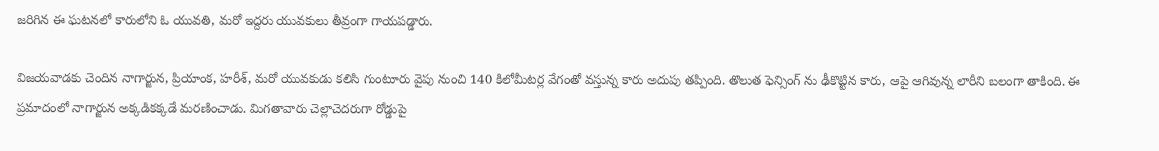జరిగిన ఈ ఘటనలో కారులోని ఓ యువతి, మరో ఇద్దరు యువకులు తీవ్రంగా గాయపడ్డారు.

విజయవాడకు చెందిన నాగార్జున, ప్రియాంక, హరీశ్, మరో యువకుడు కలిసి గుంటూరు వైపు నుంచి 140 కిలోమీటర్ల వేగంతో వస్తున్న కారు అదుపు తప్పింది. తొలుత ఫెన్సింగ్ ను ఢీకొట్టిన కారు, ఆపై ఆగివున్న లారీని బలంగా తాకింది. ఈ ప్రమాదంలో నాగార్జున అక్కడికక్కడే మరణించాడు. మిగతావారు చెల్లాచెదరుగా రోడ్డుపై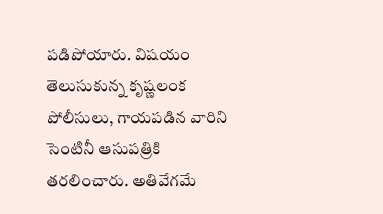పడిపోయారు. విషయం తెలుసుకున్న కృష్ణలంక పోలీసులు, గాయపడిన వారిని సెంటినీ ఆసుపత్రికి తరలించారు. అతివేగమే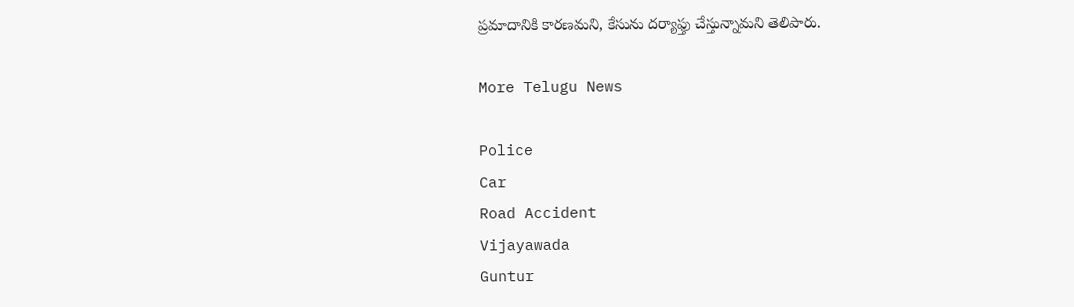ప్రమాదానికి కారణమని, కేసును దర్యాఫ్తు చేస్తున్నామని తెలిపారు.

More Telugu News

Police
Car
Road Accident
Vijayawada
Guntur